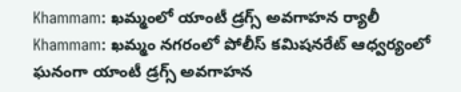Khammam: ఖమ్మంలో యాంటీ డ్రగ్స్ అవగాహన ర్యాలీ
Khammam: ఖమ్మం నగరంలో పోలీస్ కమిషనరేట్ ఆధ్వర్యంలో ఘనంగా యాంటీ డ్రగ్స్ అవగాహన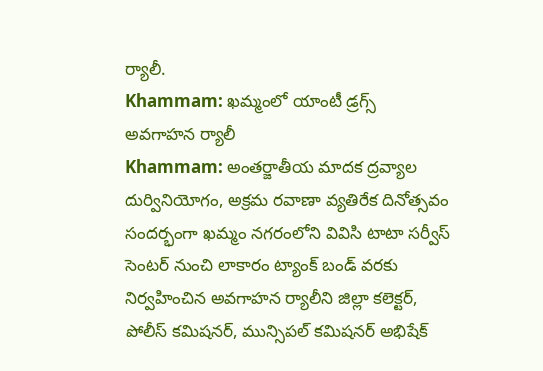ర్యాలీ.
Khammam: ఖమ్మంలో యాంటీ డ్రగ్స్ అవగాహన ర్యాలీ
Khammam: అంతర్జాతీయ మాదక ద్రవ్యాల దుర్వినియోగం, అక్రమ రవాణా వ్యతిరేక దినోత్సవం సందర్భంగా ఖమ్మం నగరంలోని వివిసి టాటా సర్వీస్ సెంటర్ నుంచి లాకారం ట్యాంక్ బండ్ వరకు నిర్వహించిన అవగాహన ర్యాలీని జిల్లా కలెక్టర్, పోలీస్ కమిషనర్, మున్సిపల్ కమిషనర్ అభిషేక్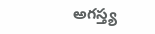అగస్త్య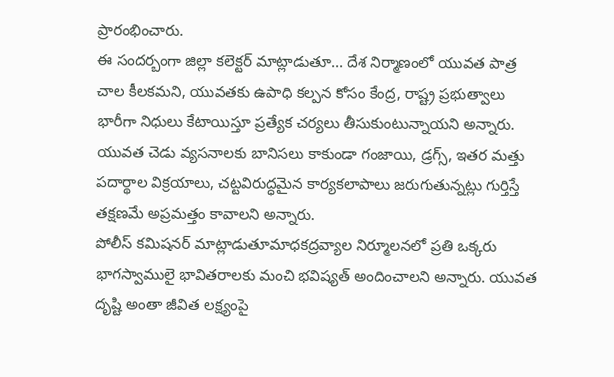ప్రారంభించారు.
ఈ సందర్బంగా జిల్లా కలెక్టర్ మాట్లాడుతూ... దేశ నిర్మాణంలో యువత పాత్ర చాల కీలకమని, యువతకు ఉపాధి కల్పన కోసం కేంద్ర, రాష్ట్ర ప్రభుత్వాలు భారీగా నిధులు కేటాయిస్తూ ప్రత్యేక చర్యలు తీసుకుంటున్నాయని అన్నారు. యువత చెడు వ్యసనాలకు బానిసలు కాకుండా గంజాయి, డ్రగ్స్, ఇతర మత్తు పదార్థాల విక్రయాలు, చట్టవిరుద్ధమైన కార్యకలాపాలు జరుగుతున్నట్లు గుర్తిస్తే తక్షణమే అప్రమత్తం కావాలని అన్నారు.
పోలీస్ కమిషనర్ మాట్లాడుతూమాధకద్రవ్యాల నిర్మూలనలో ప్రతి ఒక్కరు భాగస్వాములై భావితరాలకు మంచి భవిష్యత్ అందించాలని అన్నారు. యువత దృష్టి అంతా జీవిత లక్ష్యంపై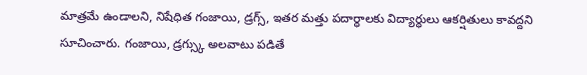మాత్రమే ఉండాలని, నిషేధిత గంజాయి, డ్రగ్స్, ఇతర మత్తు పదార్ధాలకు విద్యార్ధులు ఆకర్షితులు కావద్దని సూచించారు. గంజాయి, డ్రగ్స్కు అలవాటు పడితే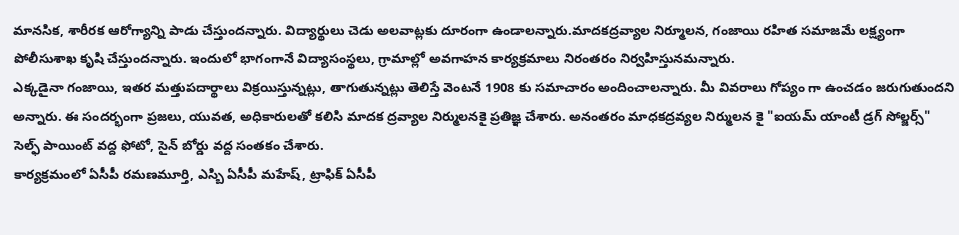మానసిక, శారీరక ఆరోగ్యాన్ని పాడు చేస్తుందన్నారు. విద్యార్థులు చెడు అలవాట్లకు దూరంగా ఉండాలన్నారు.మాదకద్రవ్యాల నిర్మూలన, గంజాయి రహిత సమాజమే లక్ష్యంగా పోలీసుశాఖ కృషి చేస్తుందన్నారు. ఇందులో భాగంగానే విద్యాసంస్థలు, గ్రామాల్లో అవగాహన కార్యక్రమాలు నిరంతరం నిర్వహిస్తునమన్నారు.
ఎక్కడైనా గంజాయి, ఇతర మత్తుపదార్థాలు విక్రయిస్తున్నట్లు, తాగుతున్నట్లు తెలిస్తే వెంటనే 1908 కు సమాచారం అందించాలన్నారు. మీ వివరాలు గోప్యం గా ఉంచడం జరుగుతుందని అన్నారు. ఈ సందర్భంగా ప్రజలు, యువత, అధికారులతో కలిసి మాదక ద్రవ్యాల నిర్ములనకై ప్రతిజ్ఞ చేశారు. అనంతరం మాధకద్రవ్యల నిర్ములన కై "ఐయమ్ యాంటీ డ్రగ్ సోల్జర్స్" సెల్ఫ్ పాయింట్ వద్ద ఫోటో, సైన్ బోర్డు వద్ద సంతకం చేశారు.
కార్యక్రమంలో ఏసీపీ రమణమూర్తి, ఎస్బి ఏసీపీ మహేష్, ట్రాఫిక్ ఏసీపీ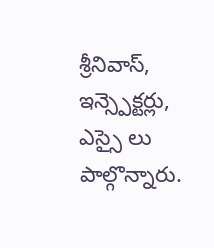శ్రీనివాస్, ఇన్స్పెక్టర్లు, ఎస్సై లు పాల్గొన్నారు.